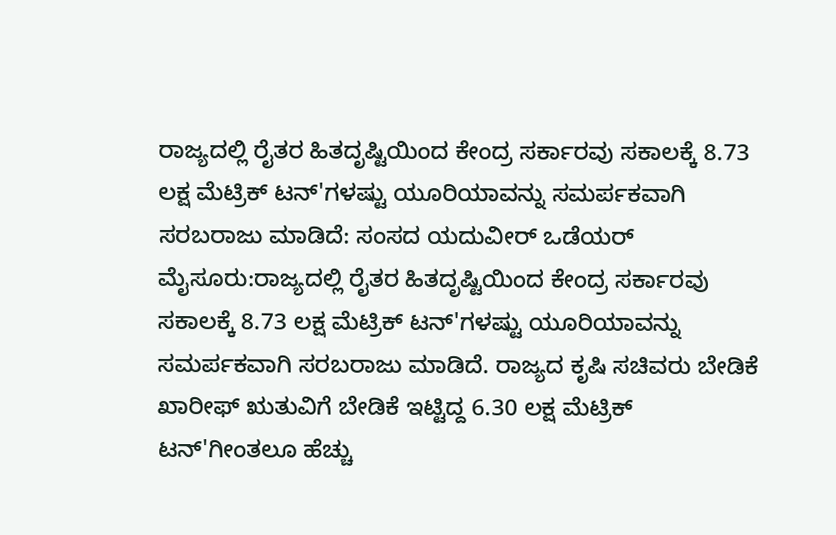ರಾಜ್ಯದಲ್ಲಿ ರೈತರ ಹಿತದೃಷ್ಟಿಯಿಂದ ಕೇಂದ್ರ ಸರ್ಕಾರವು ಸಕಾಲಕ್ಕೆ 8.73 ಲಕ್ಷ ಮೆಟ್ರಿಕ್ ಟನ್'ಗಳಷ್ಟು ಯೂರಿಯಾವನ್ನು ಸಮರ್ಪಕವಾಗಿ ಸರಬರಾಜು ಮಾಡಿದೆ: ಸಂಸದ ಯದುವೀರ್ ಒಡೆಯರ್
ಮೈಸೂರು:ರಾಜ್ಯದಲ್ಲಿ ರೈತರ ಹಿತದೃಷ್ಟಿಯಿಂದ ಕೇಂದ್ರ ಸರ್ಕಾರವು ಸಕಾಲಕ್ಕೆ 8.73 ಲಕ್ಷ ಮೆಟ್ರಿಕ್ ಟನ್'ಗಳಷ್ಟು ಯೂರಿಯಾವನ್ನು ಸಮರ್ಪಕವಾಗಿ ಸರಬರಾಜು ಮಾಡಿದೆ. ರಾಜ್ಯದ ಕೃಷಿ ಸಚಿವರು ಬೇಡಿಕೆ ಖಾರೀಫ್ ಋತುವಿಗೆ ಬೇಡಿಕೆ ಇಟ್ಟಿದ್ದ 6.30 ಲಕ್ಷ ಮೆಟ್ರಿಕ್ ಟನ್'ಗೀಂತಲೂ ಹೆಚ್ಚು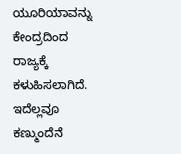ಯೂರಿಯಾವನ್ನು ಕೇಂದ್ರದಿಂದ ರಾಜ್ಯಕ್ಕೆ ಕಳುಹಿಸಲಾಗಿದೆ. ಇದೆಲ್ಲವೂ ಕಣ್ಮುಂದೆನೆ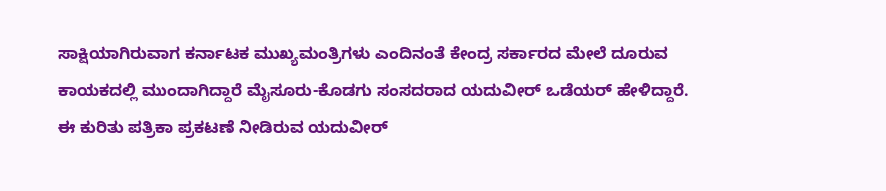ಸಾಕ್ಷಿಯಾಗಿರುವಾಗ ಕರ್ನಾಟಕ ಮುಖ್ಯಮಂತ್ರಿಗಳು ಎಂದಿನಂತೆ ಕೇಂದ್ರ ಸರ್ಕಾರದ ಮೇಲೆ ದೂರುವ ಕಾಯಕದಲ್ಲಿ ಮುಂದಾಗಿದ್ದಾರೆ ಮೈಸೂರು-ಕೊಡಗು ಸಂಸದರಾದ ಯದುವೀರ್ ಒಡೆಯರ್ ಹೇಳಿದ್ದಾರೆ.
ಈ ಕುರಿತು ಪತ್ರಿಕಾ ಪ್ರಕಟಣೆ ನೀಡಿರುವ ಯದುವೀರ್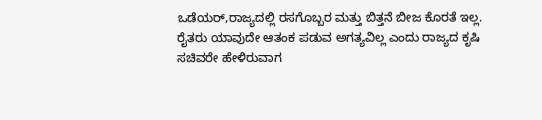ಒಡೆಯರ್,ರಾಜ್ಯದಲ್ಲಿ ರಸಗೊಬ್ಬರ ಮತ್ತು ಬಿತ್ತನೆ ಬೀಜ ಕೊರತೆ ಇಲ್ಲ. ರೈತರು ಯಾವುದೇ ಆತಂಕ ಪಡುವ ಅಗತ್ಯವಿಲ್ಲ ಎಂದು ರಾಜ್ಯದ ಕೃಷಿ ಸಚಿವರೇ ಹೇಳಿರುವಾಗ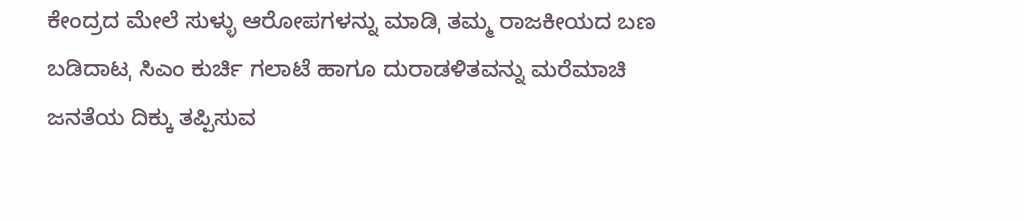ಕೇಂದ್ರದ ಮೇಲೆ ಸುಳ್ಳು ಆರೋಪಗಳನ್ನು ಮಾಡಿˌ ತಮ್ಮ ರಾಜಕೀಯದ ಬಣ ಬಡಿದಾಟˌ ಸಿಎಂ ಕುರ್ಚಿ ಗಲಾಟೆ ಹಾಗೂ ದುರಾಡಳಿತವನ್ನು ಮರೆಮಾಚಿ ಜನತೆಯ ದಿಕ್ಕು ತಪ್ಪಿಸುವ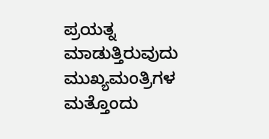ಪ್ರಯತ್ನ ಮಾಡುತ್ತಿರುವುದು ಮುಖ್ಯಮಂತ್ರಿಗಳ ಮತ್ತೊಂದು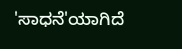'ಸಾಧನೆ'ಯಾಗಿದೆ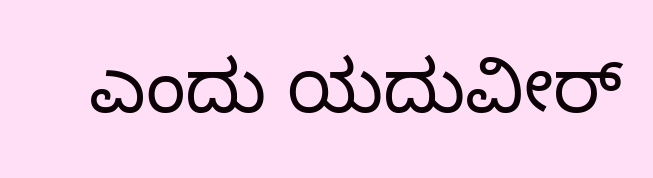ಎಂದು ಯದುವೀರ್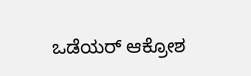ಒಡೆಯರ್ ಆಕ್ರೋಶ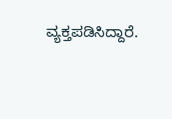ವ್ಯಕ್ತಪಡಿಸಿದ್ದಾರೆ.